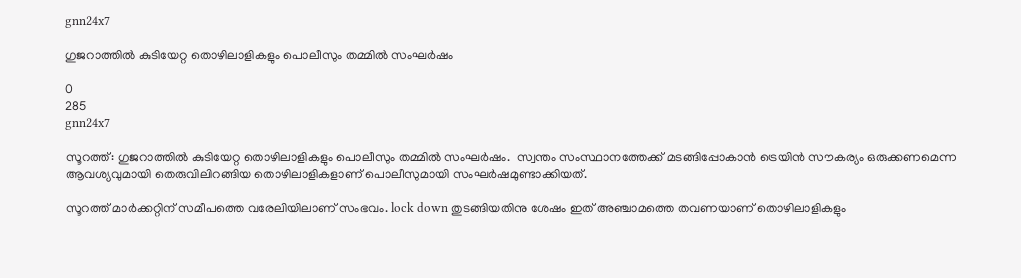gnn24x7

ഗുജറാത്തിൽ കുടിയേറ്റ തൊഴിലാളികളും പൊലീസും തമ്മിൽ സംഘർഷം

0
285
gnn24x7

സൂറത്ത്: ഗുജറാത്തിൽ കുടിയേറ്റ തൊഴിലാളികളും പൊലീസും തമ്മിൽ സംഘർഷം.  സ്വന്തം സംസ്ഥാനത്തേക്ക് മടങ്ങിപ്പോകാന്‍ ട്രെയിന്‍ സൗകര്യം ഒരുക്കണമെന്ന ആവശ്യവുമായി തെരുവിലിറങ്ങിയ തൊഴിലാളികളാണ് പൊലീസുമായി സംഘർഷമുണ്ടാക്കിയത്.

സൂറത്ത് മാര്‍ക്കറ്റിന് സമീപത്തെ വരേലിയിലാണ് സംഭവം. lock down തുടങ്ങിയതിനു ശേഷം ഇത് അഞ്ചാമത്തെ തവണയാണ് തൊഴിലാളികളും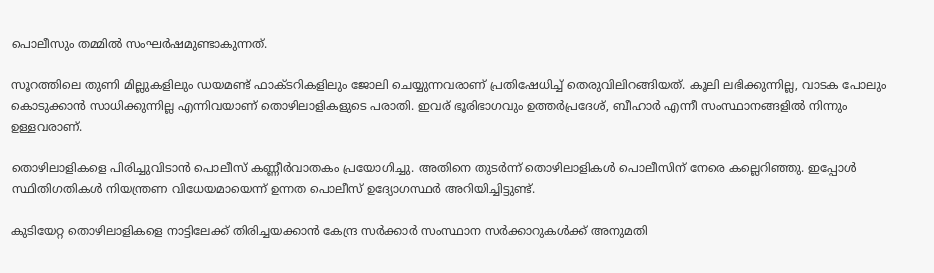പൊലീസും തമ്മിൽ സംഘർഷമുണ്ടാകുന്നത്.

സൂറത്തിലെ തുണി മില്ലുകളിലും ഡയമണ്ട് ഫാക്ടറികളിലും ജോലി ചെയ്യുന്നവരാണ് പ്രതിഷേധിച്ച് തെരുവിലിറങ്ങിയത്. കൂലി ലഭിക്കുന്നില്ല, വാടക പോലും കൊടുക്കാൻ സാധിക്കുന്നില്ല എന്നിവയാണ് തൊഴിലാളികളുടെ പരാതി. ഇവര് ഭൂരിഭാഗവും ഉത്തർപ്രദേശ്, ബീഹാർ എന്നീ സംസ്ഥാനങ്ങളിൽ നിന്നും ഉള്ളവരാണ്.

തൊഴിലാളികളെ പിരിച്ചുവിടാന്‍ പൊലീസ് കണ്ണീര്‍വാതകം പ്രയോഗിച്ചു. അതിനെ തുടർന്ന് തൊഴിലാളികള്‍ പൊലീസിന് നേരെ കല്ലെറിഞ്ഞു. ഇപ്പോൾ  സ്ഥിതിഗതികള്‍ നിയന്ത്രണ വിധേയമായെന്ന് ഉന്നത പൊലീസ് ഉദ്യോഗസ്ഥര്‍ അറിയിച്ചിട്ടുണ്ട്.

കുടിയേറ്റ തൊഴിലാളികളെ നാട്ടിലേക്ക് തിരിച്ചയക്കാന്‍ കേന്ദ്ര സര്‍ക്കാര്‍ സംസ്ഥാന സര്‍ക്കാറുകള്‍ക്ക് അനുമതി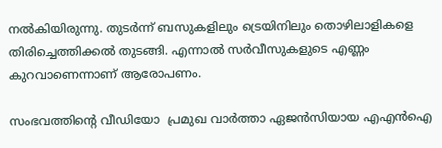നല്‍കിയിരുന്നു. തുടര്‍ന്ന് ബസുകളിലും ട്രെയിനിലും തൊഴിലാളികളെ തിരിച്ചെത്തിക്കല്‍ തുടങ്ങി. എന്നാല്‍ സര്‍വീസുകളുടെ എണ്ണം കുറവാണെന്നാണ് ആരോപണം.

സംഭവത്തിന്റെ വീഡിയോ  പ്രമുഖ വാർത്താ ഏജൻസിയായ എഎൻഐ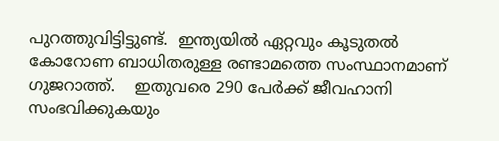പുറത്തുവിട്ടിട്ടുണ്ട്.  ഇന്ത്യയിൽ ഏറ്റവും കൂടുതൽ കോറോണ ബാധിതരുള്ള രണ്ടാമത്തെ സംസ്ഥാനമാണ് ഗുജറാത്ത്.    ഇതുവരെ 290 പേർക്ക് ജീവഹാനി സംഭവിക്കുകയും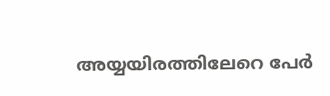അയ്യയിരത്തിലേറെ പേർ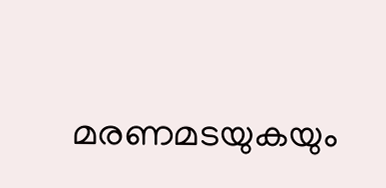മരണമടയുകയും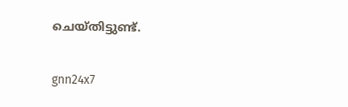ചെയ്തിട്ടുണ്ട്.

gnn24x7